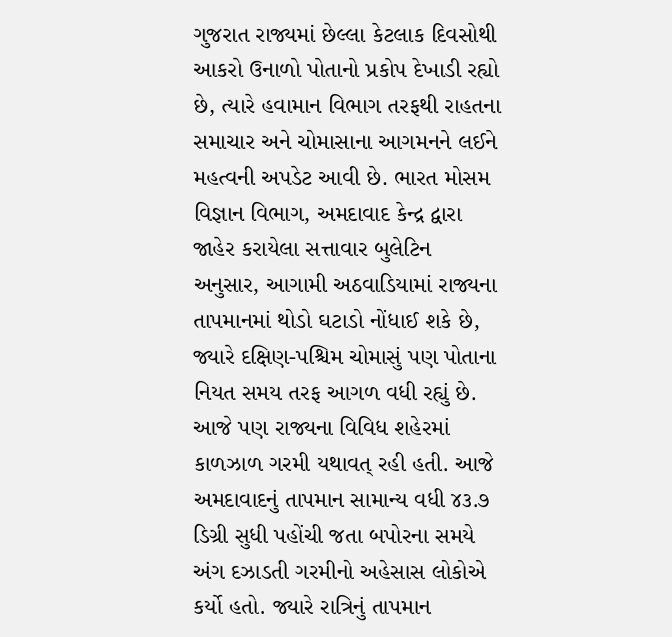ગુજરાત રાજ્યમાં છેલ્લા કેટલાક દિવસોથી આકરો ઉનાળો પોતાનો પ્રકોપ દેખાડી રહ્યો છે, ત્યારે હવામાન વિભાગ તરફથી રાહતના સમાચાર અને ચોમાસાના આગમનને લઈને મહત્વની અપડેટ આવી છે. ભારત મોસમ વિજ્ઞાન વિભાગ, અમદાવાદ કેન્દ્ર દ્વારા જાહેર કરાયેલા સત્તાવાર બુલેટિન અનુસાર, આગામી અઠવાડિયામાં રાજ્યના તાપમાનમાં થોડો ઘટાડો નોંધાઈ શકે છે, જ્યારે દક્ષિણ-પશ્ચિમ ચોમાસું પણ પોતાના નિયત સમય તરફ આગળ વધી રહ્યું છે.
આજે પણ રાજ્યના વિવિધ શહેરમાં કાળઝાળ ગરમી યથાવત્ રહી હતી. આજે અમદાવાદનું તાપમાન સામાન્ય વધી ૪૩.૭ ડિગ્રી સુધી પહોંચી જતા બપોરના સમયે અંગ દઝાડતી ગરમીનો અહેસાસ લોકોએ કર્યો હતો. જ્યારે રાત્રિનું તાપમાન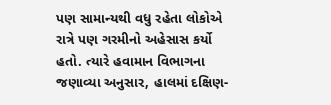પણ સામાન્યથી વધુ રહેતા લોકોએ રાત્રે પણ ગરમીનો અહેસાસ કર્યો હતો. ત્યારે હવામાન વિભાગના જણાવ્યા અનુસાર, હાલમાં દક્ષિણ-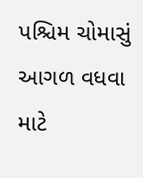પશ્ચિમ ચોમાસું આગળ વધવા માટે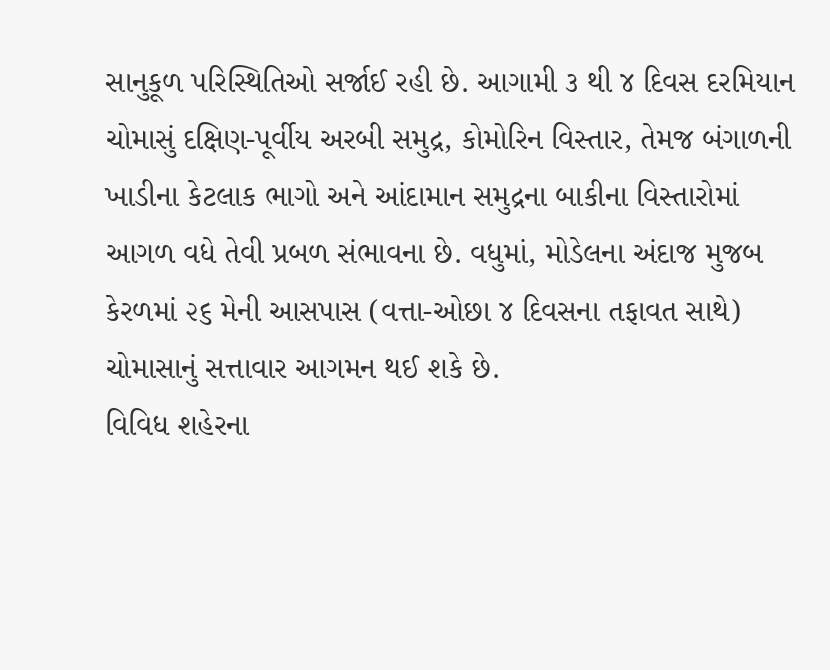સાનુકૂળ પરિસ્થિતિઓ સર્જાઈ રહી છે. આગામી ૩ થી ૪ દિવસ દરમિયાન ચોમાસું દક્ષિણ-પૂર્વીય અરબી સમુદ્ર, કોમોરિન વિસ્તાર, તેમજ બંગાળની ખાડીના કેટલાક ભાગો અને આંદામાન સમુદ્રના બાકીના વિસ્તારોમાં આગળ વધે તેવી પ્રબળ સંભાવના છે. વધુમાં, મોડેલના અંદાજ મુજબ કેરળમાં ૨૬ મેની આસપાસ (વત્તા-ઓછા ૪ દિવસના તફાવત સાથે) ચોમાસાનું સત્તાવાર આગમન થઈ શકે છે.
વિવિધ શહેરના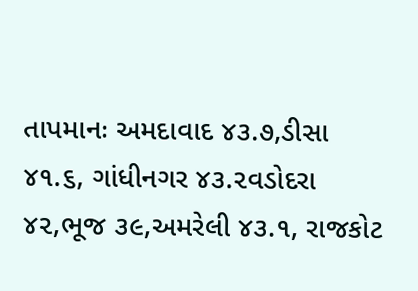તાપમાનઃ અમદાવાદ ૪૩.૭,ડીસા ૪૧.૬, ગાંધીનગર ૪૩.૨વડોદરા ૪૨,ભૂજ ૩૯,અમરેલી ૪૩.૧, રાજકોટ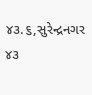૪૩.૬,સુરેન્દ્રનગર ૪૩